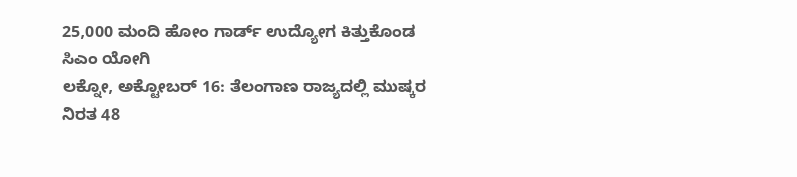25,000 ಮಂದಿ ಹೋಂ ಗಾರ್ಡ್ ಉದ್ಯೋಗ ಕಿತ್ತುಕೊಂಡ ಸಿಎಂ ಯೋಗಿ
ಲಕ್ನೋ, ಅಕ್ಟೋಬರ್ 16: ತೆಲಂಗಾಣ ರಾಜ್ಯದಲ್ಲಿ ಮುಷ್ಕರ ನಿರತ 48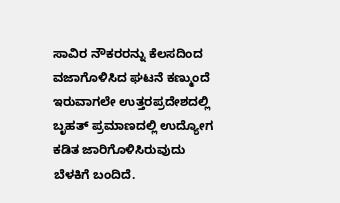ಸಾವಿರ ನೌಕರರನ್ನು ಕೆಲಸದಿಂದ ವಜಾಗೊಳಿಸಿದ ಘಟನೆ ಕಣ್ಮುಂದೆ ಇರುವಾಗಲೇ ಉತ್ತರಪ್ರದೇಶದಲ್ಲಿ ಬೃಹತ್ ಪ್ರಮಾಣದಲ್ಲಿ ಉದ್ಯೋಗ ಕಡಿತ ಜಾರಿಗೊಳಿಸಿರುವುದು ಬೆಳಕಿಗೆ ಬಂದಿದೆ.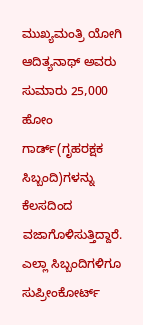ಮುಖ್ಯಮಂತ್ರಿ ಯೋಗಿ ಆದಿತ್ಯನಾಥ್ ಅವರು ಸುಮಾರು 25,000 ಹೋಂ ಗಾರ್ಡ್(ಗೃಹರಕ್ಷಕ ಸಿಬ್ಬಂದಿ)ಗಳನ್ನು ಕೆಲಸದಿಂದ ವಜಾಗೊಳಿಸುತ್ತಿದ್ದಾರೆ. ಎಲ್ಲಾ ಸಿಬ್ಬಂದಿಗಳಿಗೂ ಸುಪ್ರೀಂಕೋರ್ಟ್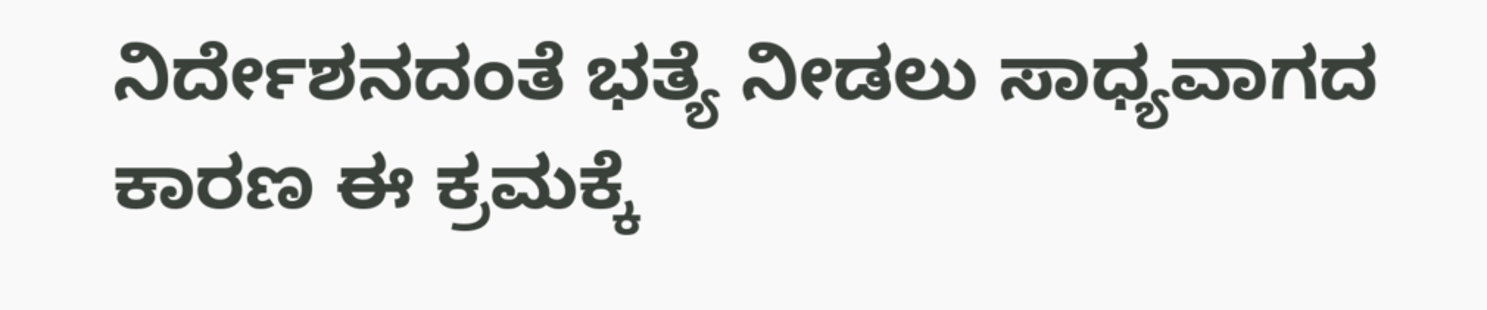ನಿರ್ದೇಶನದಂತೆ ಭತ್ಯೆ ನೀಡಲು ಸಾಧ್ಯವಾಗದ ಕಾರಣ ಈ ಕ್ರಮಕ್ಕೆ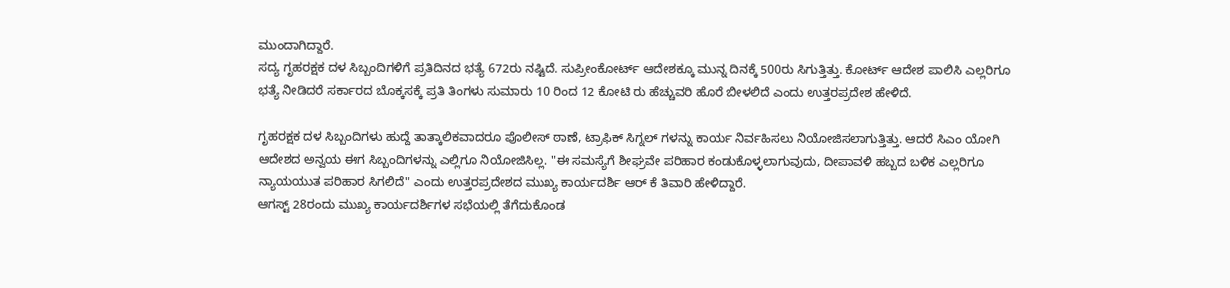ಮುಂದಾಗಿದ್ದಾರೆ.
ಸದ್ಯ ಗೃಹರಕ್ಷಕ ದಳ ಸಿಬ್ಬಂದಿಗಳಿಗೆ ಪ್ರತಿದಿನದ ಭತ್ಯೆ 672ರು ನಷ್ಟಿದೆ. ಸುಪ್ರೀಂಕೋರ್ಟ್ ಆದೇಶಕ್ಕೂ ಮುನ್ನ ದಿನಕ್ಕೆ 500ರು ಸಿಗುತ್ತಿತ್ತು. ಕೋರ್ಟ್ ಆದೇಶ ಪಾಲಿಸಿ ಎಲ್ಲರಿಗೂ ಭತ್ಯೆ ನೀಡಿದರೆ ಸರ್ಕಾರದ ಬೊಕ್ಕಸಕ್ಕೆ ಪ್ರತಿ ತಿಂಗಳು ಸುಮಾರು 10 ರಿಂದ 12 ಕೋಟಿ ರು ಹೆಚ್ಚುವರಿ ಹೊರೆ ಬೀಳಲಿದೆ ಎಂದು ಉತ್ತರಪ್ರದೇಶ ಹೇಳಿದೆ.

ಗೃಹರಕ್ಷಕ ದಳ ಸಿಬ್ಬಂದಿಗಳು ಹುದ್ದೆ ತಾತ್ಕಾಲಿಕವಾದರೂ ಪೊಲೀಸ್ ಠಾಣೆ, ಟ್ರಾಫಿಕ್ ಸಿಗ್ನಲ್ ಗಳನ್ನು ಕಾರ್ಯ ನಿರ್ವಹಿಸಲು ನಿಯೋಜಿಸಲಾಗುತ್ತಿತ್ತು. ಆದರೆ ಸಿಎಂ ಯೋಗಿ ಆದೇಶದ ಅನ್ವಯ ಈಗ ಸಿಬ್ಬಂದಿಗಳನ್ನು ಎಲ್ಲಿಗೂ ನಿಯೋಜಿಸಿಲ್ಲ. "ಈ ಸಮಸ್ಯೆಗೆ ಶೀಘ್ರವೇ ಪರಿಹಾರ ಕಂಡುಕೊಳ್ಳಲಾಗುವುದು, ದೀಪಾವಳಿ ಹಬ್ಬದ ಬಳಿಕ ಎಲ್ಲರಿಗೂ ನ್ಯಾಯಯುತ ಪರಿಹಾರ ಸಿಗಲಿದೆ" ಎಂದು ಉತ್ತರಪ್ರದೇಶದ ಮುಖ್ಯ ಕಾರ್ಯದರ್ಶಿ ಆರ್ ಕೆ ತಿವಾರಿ ಹೇಳಿದ್ದಾರೆ.
ಆಗಸ್ಟ್ 28ರಂದು ಮುಖ್ಯ ಕಾರ್ಯದರ್ಶಿಗಳ ಸಭೆಯಲ್ಲಿ ತೆಗೆದುಕೊಂಡ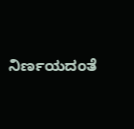ನಿರ್ಣಯದಂತೆ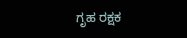ಗೃಹ ರಕ್ಷಕ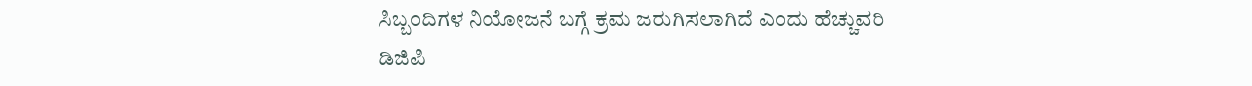ಸಿಬ್ಬಂದಿಗಳ ನಿಯೋಜನೆ ಬಗ್ಗೆ ಕ್ರಮ ಜರುಗಿಸಲಾಗಿದೆ ಎಂದು ಹೆಚ್ಚುವರಿ ಡಿಜಿಪಿ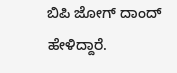ಬಿಪಿ ಜೋಗ್ ದಾಂದ್ ಹೇಳಿದ್ದಾರೆ.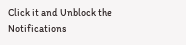Click it and Unblock the Notifications